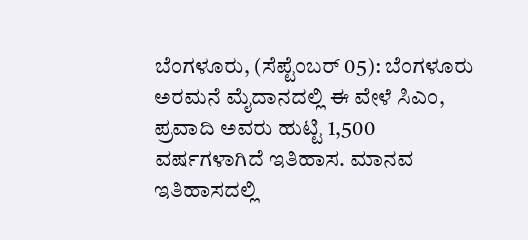ಬೆಂಗಳೂರು, (ಸೆಪ್ಟೆಂಬರ್ 05): ಬೆಂಗಳೂರು ಅರಮನೆ ಮೈದಾನದಲ್ಲಿ ಈ ವೇಳೆ ಸಿಎಂ, ಪ್ರವಾದಿ ಅವರು ಹುಟ್ಟಿ 1,500 ವರ್ಷಗಳಾಗಿದೆ ಇತಿಹಾಸ. ಮಾನವ ಇತಿಹಾಸದಲ್ಲಿ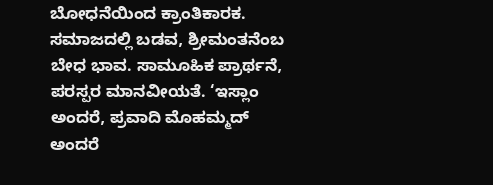ಬೋಧನೆಯಿಂದ ಕ್ರಾಂತಿಕಾರಕ. ಸಮಾಜದಲ್ಲಿ ಬಡವ, ಶ್ರೀಮಂತನೆಂಬ ಬೇಧ ಭಾವ. ಸಾಮೂಹಿಕ ಪ್ರಾರ್ಥನೆ, ಪರಸ್ಪರ ಮಾನವೀಯತೆ. ‘ಇಸ್ಲಾಂ ಅಂದರೆ, ಪ್ರವಾದಿ ಮೊಹಮ್ಮದ್ ಅಂದರೆ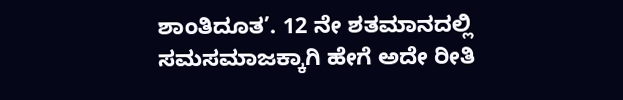ಶಾಂತಿದೂತ’. 12 ನೇ ಶತಮಾನದಲ್ಲಿ ಸಮಸಮಾಜಕ್ಕಾಗಿ ಹೇಗೆ ಅದೇ ರೀತಿ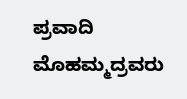ಪ್ರವಾದಿ ಮೊಹಮ್ಮದ್ರವರು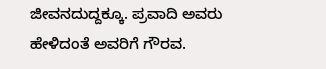ಜೀವನದುದ್ದಕ್ಕೂ. ಪ್ರವಾದಿ ಅವರು ಹೇಳಿದಂತೆ ಅವರಿಗೆ ಗೌರವ.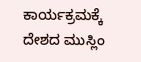ಕಾರ್ಯಕ್ರಮಕ್ಕೆ ದೇಶದ ಮುಸ್ಲಿಂ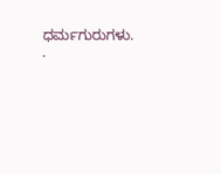ಧರ್ಮಗುರುಗಳು. .